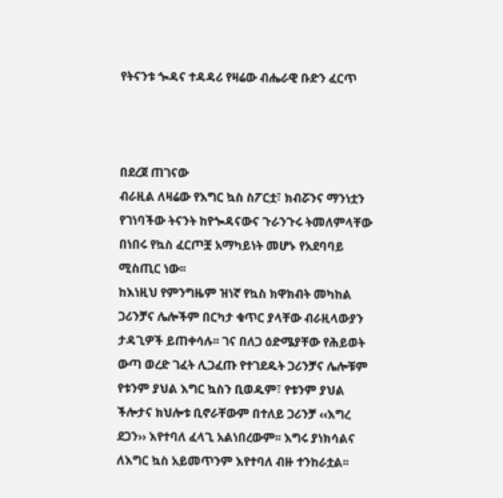የትናንቱ ጐዳና ተዳዳሪ የዛሬው ብሔራዊ ቡድን ፈርጥ



በደረጀ ጠገናው
ብራዚል ለዛሬው የእግር ኳስ ስፖርቷ፣ ክብሯንና ማንነቷን የገነባችው ትናንት ከየጐዳናውና ጉራንጉሩ ትመለምላቸው በነበሩ የኳስ ፈርጦቿ አማካይነት መሆኑ የአደባባይ ሚስጢር ነው፡፡
ከእነዚህ የምንግዜም ዝነኛ የኳስ ክዋክብት መካከል ጋሪንቻና ሌሎችም በርካታ ቁጥር ያላቸው ብራዚላውያን ታዳጊዎች ይጠቀሳሉ፡፡ ገና በለጋ ዕድሜያቸው የሕይወት ውጣ ወረድ ገፈት ሊጋፈጡ የተገደዱት ጋሪንቻና ሌሎቹም የቱንም ያህል እግር ኳስን ቢወዱም፣ የቱንም ያህል ችሎታና ክህሎቱ ቢኖራቸውም በተለይ ጋሪንቻ ‹‹እግረ ደጋን›› እየተባለ ፈላጊ አልነበረውም፡፡ እግሩ ያነክሳልና ለእግር ኳስ አይመጥንም እየተባለ ብዙ ተንከራቷል፡፡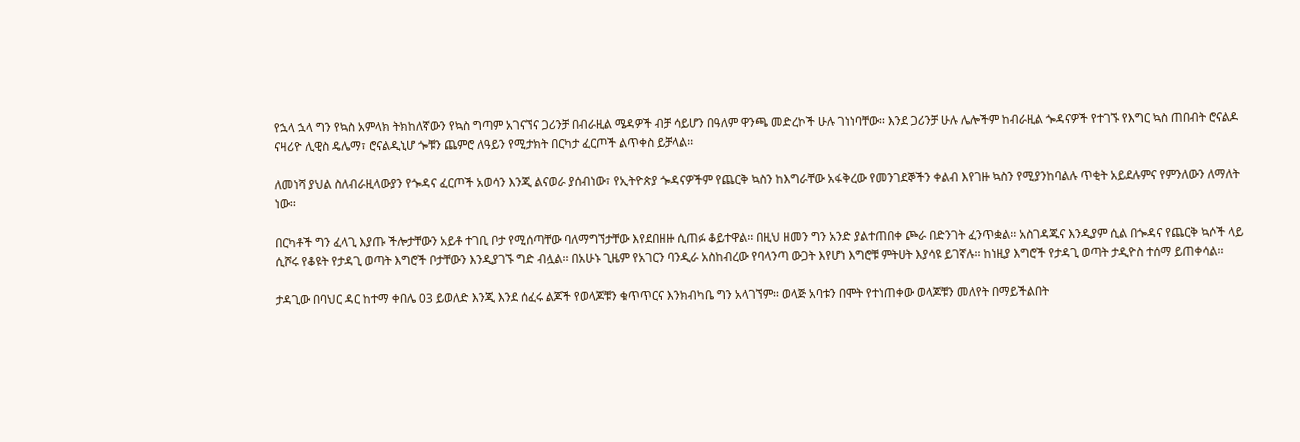የኋላ ኋላ ግን የኳስ አምላክ ትክከለኛውን የኳስ ግጣም አገናኘና ጋሪንቻ በብራዚል ሜዳዎች ብቻ ሳይሆን በዓለም ዋንጫ መድረኮች ሁሉ ገነነባቸው፡፡ እንደ ጋሪንቻ ሁሉ ሌሎችም ከብራዚል ጐዳናዎች የተገኙ የእግር ኳስ ጠበብት ሮናልዶ ናዛሪዮ ሊዊስ ዴሌማ፣ ሮናልዲኒሆ ጐቹን ጨምሮ ለዓይን የሚታክት በርካታ ፈርጦች ልጥቀስ ይቻላል፡፡

ለመነሻ ያህል ስለብራዚላውያን የጐዳና ፈርጦች አወሳን እንጂ ልናወራ ያሰብነው፣ የኢትዮጵያ ጐዳናዎችም የጨርቅ ኳስን ከእግራቸው አፋቅረው የመንገደኞችን ቀልብ እየገዙ ኳስን የሚያንከባልሉ ጥቂት አይደሉምና የምንለውን ለማለት ነው፡፡

በርካቶች ግን ፈላጊ እያጡ ችሎታቸውን አይቶ ተገቢ ቦታ የሚሰጣቸው ባለማግኘታቸው እየደበዘዙ ሲጠፉ ቆይተዋል፡፡ በዚህ ዘመን ግን አንድ ያልተጠበቀ ጮራ በድንገት ፈንጥቋል፡፡ አስገዳጁና እንዲያም ሲል በጐዳና የጨርቅ ኳሶች ላይ ሲሾሩ የቆዩት የታዳጊ ወጣት እግሮች ቦታቸውን እንዲያገኙ ግድ ብሏል፡፡ በአሁኑ ጊዜም የአገርን ባንዲራ አስከብረው የባላንጣ ውጋት እየሆነ እግሮቹ ምትሀት እያሳዩ ይገኛሉ፡፡ ከነዚያ እግሮች የታዳጊ ወጣት ታዲዮስ ተሰማ ይጠቀሳል፡፡

ታዳጊው በባህር ዳር ከተማ ቀበሌ 03 ይወለድ እንጂ እንደ ሰፈሩ ልጆች የወላጆቹን ቁጥጥርና እንክብካቤ ግን አላገኘም፡፡ ወላጅ አባቱን በሞት የተነጠቀው ወላጆቹን መለየት በማይችልበት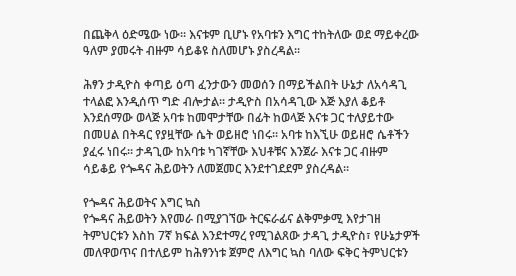በጨቅላ ዕድሜው ነው፡፡ እናቱም ቢሆኑ የአባቱን እግር ተከትለው ወደ ማይቀረው ዓለም ያመሩት ብዙም ሳይቆዩ ስለመሆኑ ያስረዳል፡፡

ሕፃን ታዲዮስ ቀጣይ ዕጣ ፈንታውን መወሰን በማይችልበት ሁኔታ ለአሳዳጊ ተላልፎ እንዲሰጥ ግድ ብሎታል፡፡ ታዲዮስ በአሳዳጊው እጅ እያለ ቆይቶ እንደሰማው ወላጅ አባቱ ከመሞታቸው በፊት ከወላጅ እናቱ ጋር ተለያይተው በመሀል በትዳር የያዟቸው ሴት ወይዘሮ ነበሩ፡፡ አባቱ ከእኚሁ ወይዘሮ ሴቶችን  ያፈሩ ነበሩ፡፡ ታዳጊው ከአባቱ ካገኛቸው እህቶቹና እንጀራ እናቱ ጋር ብዙም ሳይቆይ የጐዳና ሕይወትን ለመጀመር እንደተገደደም ያስረዳል፡፡

የጐዳና ሕይወትና እግር ኳስ
የጐዳና ሕይወትን እየመራ በሚያገኘው ትርፍራፊና ልቅምቃሚ እየታገዘ ትምህርቱን እስከ 7ኛ ክፍል እንደተማረ የሚገልጸው ታዳጊ ታዲዮስ፣ የሁኔታዎች መለዋወጥና በተለይም ከሕፃንነቱ ጀምሮ ለእግር ኳስ ባለው ፍቅር ትምህርቱን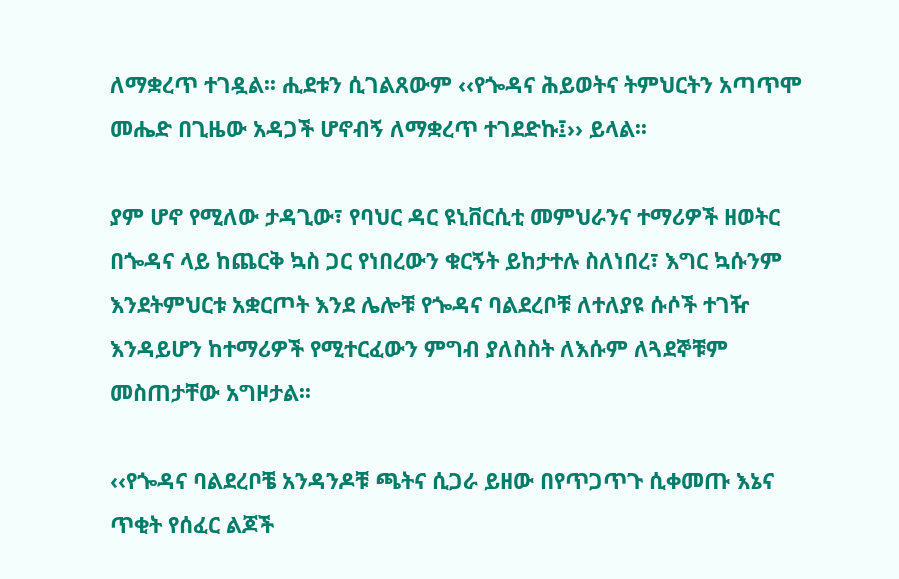ለማቋረጥ ተገዷል፡፡ ሒደቱን ሲገልጸውም ‹‹የጐዳና ሕይወትና ትምህርትን አጣጥሞ መሔድ በጊዜው አዳጋች ሆኖብኝ ለማቋረጥ ተገደድኩ፤›› ይላል፡፡

ያም ሆኖ የሚለው ታዳጊው፣ የባህር ዳር ዩኒቨርሲቲ መምህራንና ተማሪዎች ዘወትር በጐዳና ላይ ከጨርቅ ኳስ ጋር የነበረውን ቁርኝት ይከታተሉ ስለነበረ፣ እግር ኳሱንም እንደትምህርቱ አቋርጦት እንደ ሌሎቹ የጐዳና ባልደረቦቹ ለተለያዩ ሱሶች ተገዥ እንዳይሆን ከተማሪዎች የሚተርፈውን ምግብ ያለስስት ለእሱም ለጓደኞቹም መስጠታቸው አግዞታል፡፡

‹‹የጐዳና ባልደረቦቼ አንዳንዶቹ ጫትና ሲጋራ ይዘው በየጥጋጥጉ ሲቀመጡ እኔና ጥቂት የሰፈር ልጆች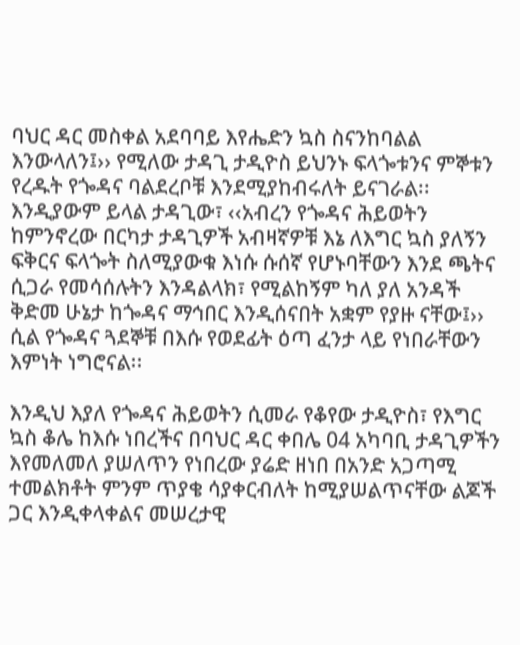ባህር ዳር መስቀል አደባባይ እየሔድን ኳስ ስናንከባልል እንውላለን፤›› የሚለው ታዳጊ ታዲዮስ ይህንኑ ፍላጐቱንና ምኞቱን የረዱት የጐዳና ባልደረቦቹ እንደሚያከብሩለት ይናገራል፡፡ እንዲያውም ይላል ታዳጊው፣ ‹‹አብረን የጐዳና ሕይወትን ከምንኖረው በርካታ ታዳጊዎች አብዛኛዎቹ እኔ ለእግር ኳስ ያለኝን ፍቅርና ፍላጐት ስለሚያውቁ እነሱ ሱሰኛ የሆኑባቸውን እንደ ጫትና ሲጋራ የመሳሰሉትን እንዳልላክ፣ የሚልከኝም ካለ ያለ አንዳች ቅድመ ሁኔታ ከጐዳና ማኅበር እንዲሰናበት አቋም የያዙ ናቸው፤›› ሲል የጐዳና ጓደኞቹ በእሱ የወደፊት ዕጣ ፈንታ ላይ የነበራቸውን እምነት ነግሮናል፡፡

እንዲህ እያለ የጐዳና ሕይወትን ሲመራ የቆየው ታዲዮስ፣ የእግር ኳስ ቆሌ ከእሱ ነበረችና በባህር ዳር ቀበሌ 04 አካባቢ ታዳጊዎችን እየመለመለ ያሠለጥን የነበረው ያሬድ ዘነበ በአንድ አጋጣሚ ተመልክቶት ምንም ጥያቄ ሳያቀርብለት ከሚያሠልጥናቸው ልጆች ጋር እንዲቀላቀልና መሠረታዊ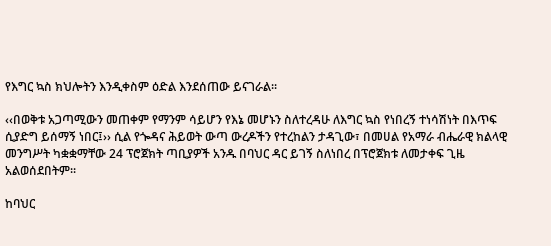የእግር ኳስ ክህሎትን እንዲቀስም ዕድል እንደሰጠው ይናገራል፡፡

‹‹በወቅቱ አጋጣሚውን መጠቀም የማንም ሳይሆን የእኔ መሆኑን ስለተረዳሁ ለእግር ኳስ የነበረኝ ተነሳሽነት በእጥፍ ሲያድግ ይሰማኝ ነበር፤›› ሲል የጐዳና ሕይወት ውጣ ውረዶችን የተረከልን ታዳጊው፣ በመሀል የአማራ ብሔራዊ ክልላዊ መንግሥት ካቋቋማቸው 24 ፕሮጀክት ጣቢያዎች አንዱ በባህር ዳር ይገኝ ስለነበረ በፕሮጀክቱ ለመታቀፍ ጊዜ አልወሰደበትም፡፡

ከባህር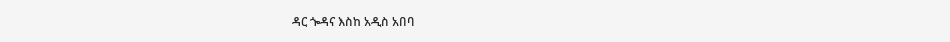ዳር ጐዳና እስከ አዲስ አበባ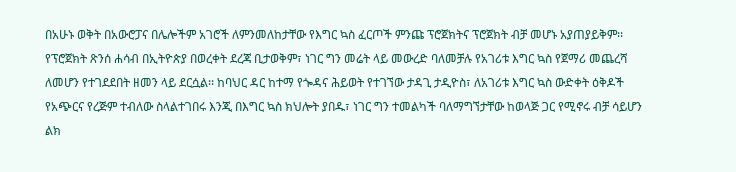በአሁኑ ወቅት በአውሮፓና በሌሎችም አገሮች ለምንመለከታቸው የእግር ኳስ ፈርጦች ምንጩ ፕሮጀክትና ፕሮጀክት ብቻ መሆኑ አያጠያይቅም፡፡ የፕሮጀክት ጽንሰ ሐሳብ በኢትዮጵያ በወረቀት ደረጃ ቢታወቅም፣ ነገር ግን መሬት ላይ መውረድ ባለመቻሉ የአገሪቱ እግር ኳስ የጀማሪ መጨረሻ ለመሆን የተገደደበት ዘመን ላይ ደርሷል፡፡ ከባህር ዳር ከተማ የጐዳና ሕይወት የተገኘው ታዳጊ ታዲዮስ፣ ለአገሪቱ እግር ኳስ ውድቀት ዕቅዶች የአጭርና የረጅም ተብለው ስላልተገበሩ እንጂ በእግር ኳስ ክህሎት ያበዱ፣ ነገር ግን ተመልካች ባለማግኘታቸው ከወላጅ ጋር የሚኖሩ ብቻ ሳይሆን ልክ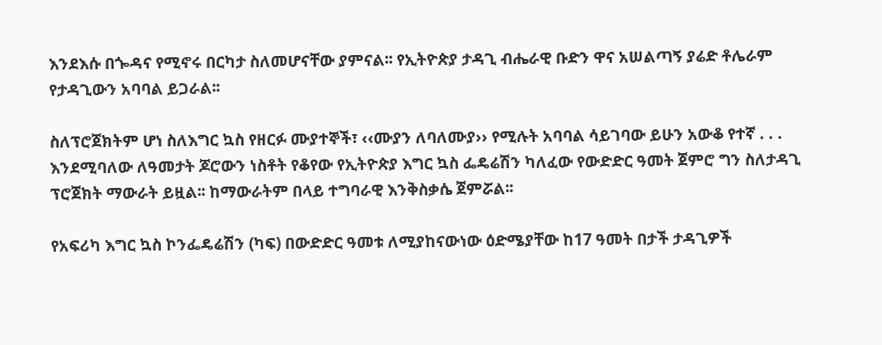እንደእሱ በጐዳና የሚኖሩ በርካታ ስለመሆናቸው ያምናል፡፡ የኢትዮጵያ ታዳጊ ብሔራዊ ቡድን ዋና አሠልጣኝ ያሬድ ቶሌራም የታዳጊውን አባባል ይጋራል፡፡

ስለፕሮጀክትም ሆነ ስለእግር ኳስ የዘርፉ ሙያተኞች፣ ‹‹ሙያን ለባለሙያ›› የሚሉት አባባል ሳይገባው ይሁን አውቆ የተኛ . . . እንደሚባለው ለዓመታት ጆሮውን ነስቶት የቆየው የኢትዮጵያ እግር ኳስ ፌዴሬሽን ካለፈው የውድድር ዓመት ጀምሮ ግን ስለታዳጊ ፕሮጀክት ማውራት ይዟል፡፡ ከማውራትም በላይ ተግባራዊ እንቅስቃሴ ጀምሯል፡፡

የአፍሪካ እግር ኳስ ኮንፌዴሬሽን (ካፍ) በውድድር ዓመቱ ለሚያከናውነው ዕድሜያቸው ከ17 ዓመት በታች ታዳጊዎች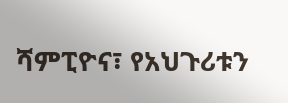ሻምፒዮና፣ የአህጉሪቱን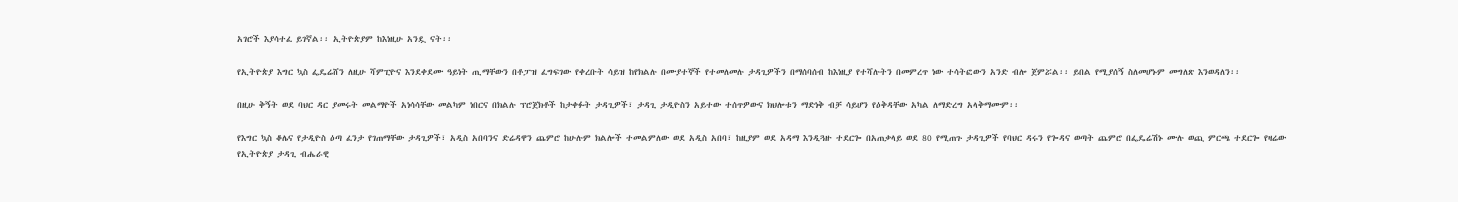አገሮች እያሳተፈ ይገኛል፡፡ ኢትዮጵያም ከእነዚሁ አንዷ ናት፡፡

የኢትዮጵያ እግር ኳስ ፌዴሬሸን ለዚሁ ሻምፒዮና እንደቀደሙ ዓይነት ጢማቸውን በቶፓዝ ፈግፍገው የቀረቡት ሳይዝ ከየክልሉ በሙያተኞች የተመለመሉ ታዳጊዎችን በማሰባሰብ ከእነዚያ የተሻሉትን በመምረጥ ነው ተሳትፎውን አንድ ብሎ ጀምሯል፡፡ ይበል የሚያሰኝ ስለመሆኑም መግለጽ እንወዳለን፡፡

በዚሁ ቅኝት ወደ ባህር ዳር ያመሩት መልማዮች አነሳሳቸው መልካም ነበርና በክልሉ ፕሮጀክቶች ከታቀፉት ታዳጊዎች፣ ታዳጊ ታዲዮስን አይተው ተሰጥዎውና ክህሎቱን ማድነቅ ብቻ ሳይሆን የዕቅዳቸው አካል ለማድረግ አላቅማሙም፡፡

የእግር ኳስ ቆሌና የታዲዮስ ዕጣ ፈንታ የገጠማቸው ታዳጊዎች፣ አዲስ አበባንና ድሬዳዋን ጨምሮ ከሁሉም ክልሎች ተመልምለው ወደ አዲስ አበባ፣ ከዚያም ወደ አዳማ እንዲጓዙ ተደርጐ በአጠቃላይ ወደ 80 የሚጠጉ ታዳጊዎች የባህር ዳሩን የጐዳና ወጣት ጨምሮ በፌዴሬሽኑ ሙሉ ወጪ ምርጫ ተደርጐ የዛሬው የኢትዮጵያ ታዳጊ ብሔራዊ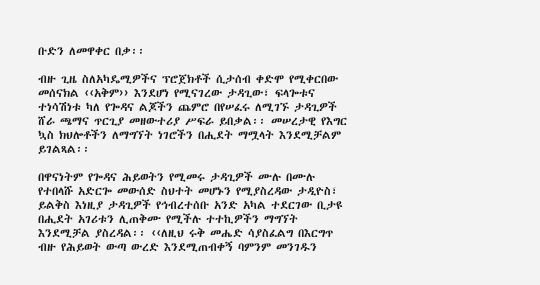ቡድን ለመዋቀር በቃ፡፡

ብዙ ጊዜ ስለአካዴሚዎችና ፕሮጀክቶች ሲታሰብ ቀድሞ የሚቀርበው መሰናክል ‹‹አቅም›› እንደሆነ የሚናገረው ታዳጊው፣ ፍላጐቱና ተነሳሽነቱ ካለ የጐዳና ልጆችን ጨምሮ በየሠፈሩ ለሚገኙ ታዳጊዎች ሸራ ጫማና ጥርጊያ መዘውተሪያ ሥፍራ ይበቃል፡፡ መሠረታዊ የእግር ኳስ ክህሎቶችን ለማግኘት ነገሮችን በሒደት ማሟላት እንደሚቻልም ይገልጻል፡፡

በዋናነትም የጐዳና ሕይወትን የሚመሩ ታዳጊዎች ሙሉ በሙሉ የተበላሹ አድርጐ መውሰድ ስህተት መሆኑን የሚያስረዳው ታዲዮስ፣ ይልቅስ እነዚያ ታዳጊዎች የኅብረተሰቡ አንድ አካል ተደርገው ቢታዩ በሒደት አገሪቱን ሊጠቅሙ የሚችሉ ተተኪዎችን ማግኘት እንደሚቻል ያስረዳል፡፡ ‹‹ለዚህ ሩቅ መሔድ ሳያስፈልግ በእርግጥ ብዙ የሕይወት ውጣ ውረድ እንደሚጠብቀኝ ባምንም መንገዱን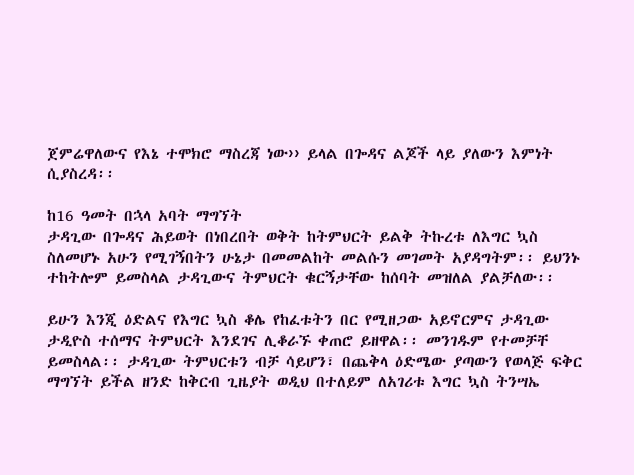ጀምሬዋለውና የእኔ ተሞክሮ ማስረጃ ነው›› ይላል በጐዳና ልጆች ላይ ያለውን እምነት ሲያስረዳ፡፡

ከ16 ዓመት በኋላ አባት ማግኘት
ታዳጊው በጐዳና ሕይወት በነበረበት ወቅት ከትምህርት ይልቅ ትኩረቱ ለእግር ኳስ ስለመሆኑ አሁን የሚገኝበትን ሁኔታ በመመልከት መልሱን መገመት አያዳግትም፡፡ ይህንኑ ተከትሎም ይመስላል ታዳጊውና ትምህርት ቁርኝታቸው ከሰባት መዝለል ያልቻለው፡፡

ይሁን እንጂ ዕድልና የእግር ኳስ ቆሌ የከፈቱትን በር የሚዘጋው አይኖርምና ታዳጊው ታዲዮስ ተሰማና ትምህርት እንደገና ሊቆራኙ ቀጠሮ ይዘዋል፡፡ መንገዱም የተመቻቸ ይመስላል፡፡ ታዳጊው ትምህርቱን ብቻ ሳይሆን፣ በጨቅላ ዕድሜው ያጣውን የወላጅ ፍቅር ማግኘት ይችል ዘንድ ከቅርብ ጊዜያት ወዲህ በተለይም ለአገሪቱ እግር ኳስ ትንሣኤ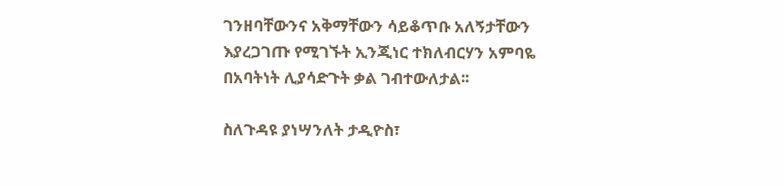ገንዘባቸውንና አቅማቸውን ሳይቆጥቡ አለኝታቸውን እያረጋገጡ የሚገኙት ኢንጂነር ተክለብርሃን አምባዬ በአባትነት ሊያሳድጉት ቃል ገብተውለታል፡፡

ስለጉዳዩ ያነሣንለት ታዲዮስ፣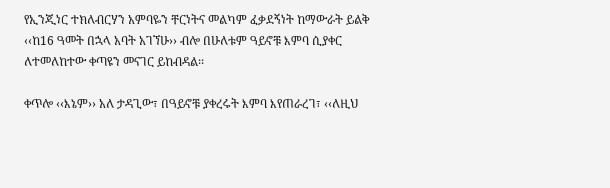የኢንጂነር ተክለብርሃን አምባዬን ቸርነትና መልካም ፈቃደኝነት ከማውራት ይልቅ ‹‹ከ16 ዓመት በኋላ አባት አገኘሁ›› ብሎ በሁለቱም ዓይኖቹ እምባ ሲያቀር ለተመለከተው ቀጣዩን መናገር ይከብዳል፡፡

ቀጥሎ ‹‹እኔም›› አለ ታዳጊው፣ በዓይኖቹ ያቀረሩት እምባ እየጠራረገ፣ ‹‹ለዚህ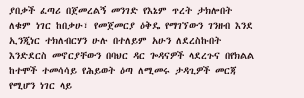ያበቃች ፈጣሪ በጀመረልኝ መንገድ የእኔም ጥረት ታክሎበት ለቁም ነገር ከበቃሁ፣ የመጀመርያ ዕቅዴ የማገኘውን ገንዘብ እንደ ኢንጂነር ተክለብርሃን ሁሉ በተለይም አሁን ለደረስኩበት እንድደርስ መኖርያቸውን በባህር ዳር ጐዳናዎች ላደረጉና በየክልል ከተሞች ተመሳሳይ የሕይወት ዕጣ ለሚመሩ ታዳጊዎች መርጃ የሚሆን ነገር ላይ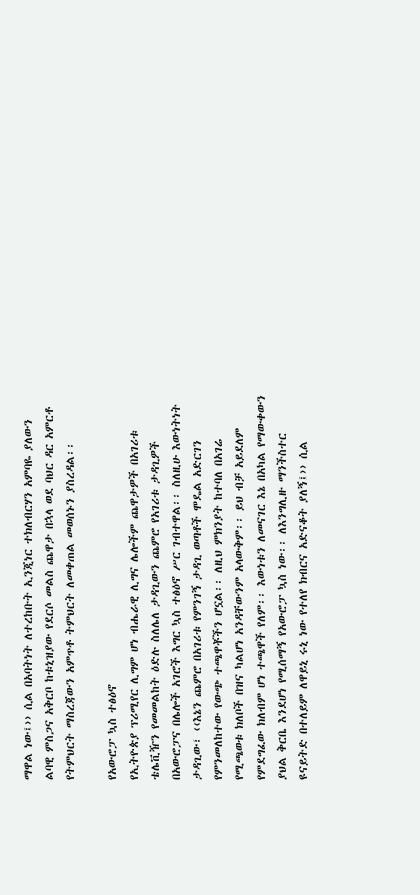ማዋል ነው፤›› ሲል በአባትነት ለተረከቡት ኢንጂነር ተክለብርሃን አምባዬ ያለውን ልባዊ ምስጋና አቅርቦ ከቱኒዝያው የደርሶ መልስ ጨዋታ በኋላ ወደ ባህር ዳር አምርቶ የትምህርት ማስረጃውን አምጥቶ ትምህርት ለመቀጠል መወሰኑን ያስረዳል፡፡

የአውሮፓ ኳስ ተፅዕኖ
የኢትዮጵያ ፕሪሚየር ሊግም ሆነ ብሔራዊ ሊግና ሌሎችም ጨዋታዎች በአገሪቱ ቴሌቪዥን የመመልከት ዕድሉ ስለሌለ ታዳጊውን ጨምሮ የአገሪቱ ታዳጊዎች በአውሮፓና በሌሎች አገሮች እግር ኳስ ተፅዕኖ ሥር ገብተዋል፡፡ ስለዚሁ እውነትነት ታዳጊው፣ ‹‹እኔን ጨምሮ በአገሪቱ የምንገኝ ታዳጊ ወጣቶች ሞዴል አድርገን የምንመለከተው የውጭ ተጫዋቾችን ሆኗል፡፡ ለዚህ ምክንያት ከተባለ በአገሬ የሚጫወቱ ክለቦች በዝና ካልሆነ አንዳቸውንም አላውቅም፡፡ ይህ ብቻ አይደለም የምደግፈው ክለብም ሆነ ተጫዋች የለም፡፡ እውነቱን ለመናገር እኔ በአካል የማውቀውን ያህል ቅርቤ እንደሆነ የሚሰማኝ የአውሮፓ ኳስ ነው፡፡ ለእንግሊዙ ማንችስተር ዩናይትድ በተለይም ለዋይኒ ሩኒ ነው የተለየ ክብርና አድናቆት ያለኝ፤›› ሲል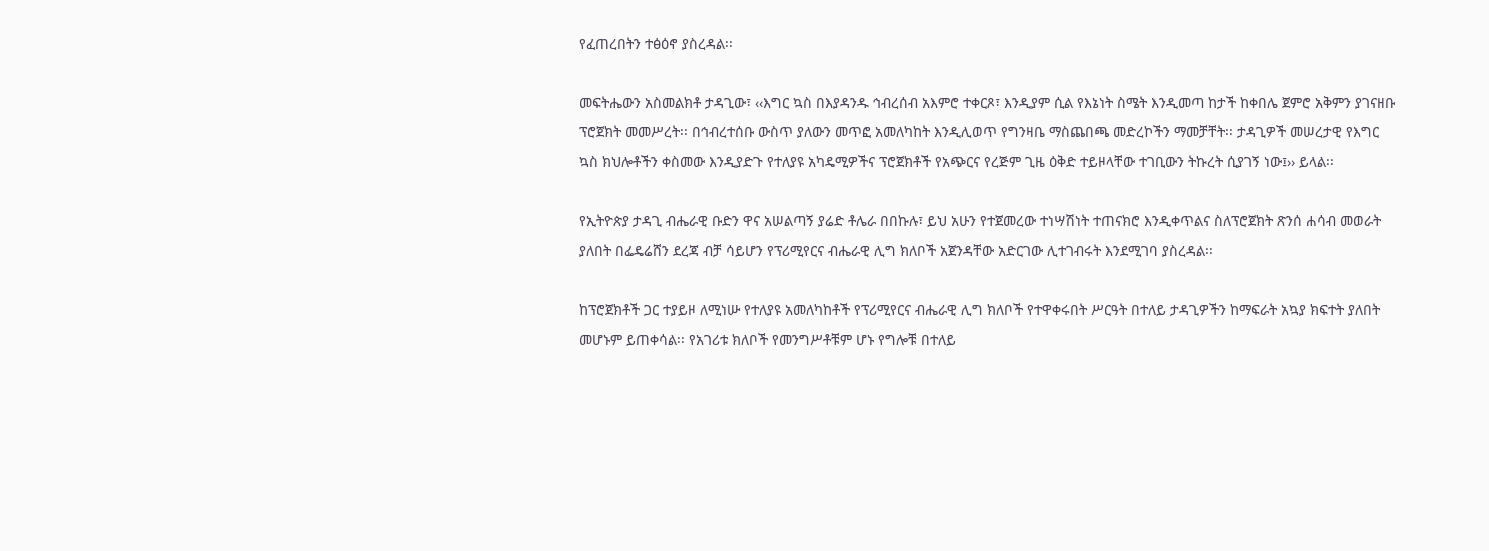የፈጠረበትን ተፅዕኖ ያስረዳል፡፡

መፍትሔውን አስመልክቶ ታዳጊው፣ ‹‹እግር ኳስ በእያዳንዱ ኅብረሰብ አእምሮ ተቀርጾ፣ እንዲያም ሲል የእኔነት ስሜት እንዲመጣ ከታች ከቀበሌ ጀምሮ አቅምን ያገናዘቡ ፕሮጀክት መመሥረት፡፡ በኅብረተሰቡ ውስጥ ያለውን መጥፎ አመለካከት እንዲሊወጥ የግንዛቤ ማስጨበጫ መድረኮችን ማመቻቸት፡፡ ታዳጊዎች መሠረታዊ የእግር ኳስ ክህሎቶችን ቀስመው እንዲያድጉ የተለያዩ አካዴሚዎችና ፕሮጀክቶች የአጭርና የረጅም ጊዜ ዕቅድ ተይዞላቸው ተገቢውን ትኩረት ሲያገኝ ነው፤›› ይላል፡፡

የኢትዮጵያ ታዳጊ ብሔራዊ ቡድን ዋና አሠልጣኝ ያሬድ ቶሌራ በበኩሉ፣ ይህ አሁን የተጀመረው ተነሣሽነት ተጠናክሮ እንዲቀጥልና ስለፕሮጀክት ጽንሰ ሐሳብ መወራት ያለበት በፌዴሬሸን ደረጃ ብቻ ሳይሆን የፕሪሚየርና ብሔራዊ ሊግ ክለቦች አጀንዳቸው አድርገው ሊተገብሩት እንደሚገባ ያስረዳል፡፡

ከፕሮጀክቶች ጋር ተያይዞ ለሚነሡ የተለያዩ አመለካከቶች የፕሪሚየርና ብሔራዊ ሊግ ክለቦች የተዋቀሩበት ሥርዓት በተለይ ታዳጊዎችን ከማፍራት አኳያ ክፍተት ያለበት መሆኑም ይጠቀሳል፡፡ የአገሪቱ ክለቦች የመንግሥቶቹም ሆኑ የግሎቹ በተለይ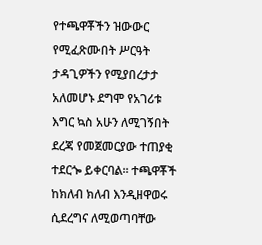የተጫዋቾችን ዝውውር የሚፈጽሙበት ሥርዓት ታዳጊዎችን የሚያበረታታ አለመሆኑ ደግሞ የአገሪቱ እግር ኳስ አሁን ለሚገኝበት ደረጃ የመጀመርያው ተጠያቂ ተደርጐ ይቀርባል፡፡ ተጫዋቾች ከክለብ ክለብ እንዲዘዋወሩ ሲደረግና ለሚወጣባቸው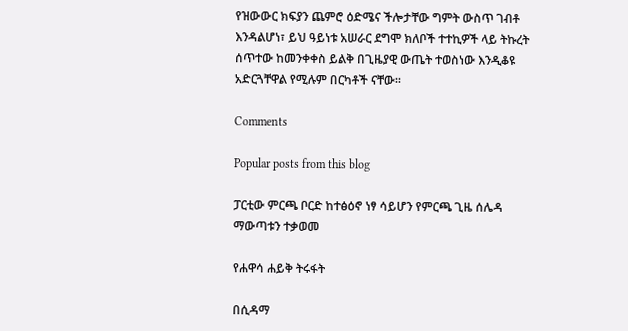የዝውውር ክፍያን ጨምሮ ዕድሜና ችሎታቸው ግምት ውስጥ ገብቶ እንዳልሆነ፣ ይህ ዓይነቱ አሠራር ደግሞ ክለቦች ተተኪዎች ላይ ትኩረት ሰጥተው ከመንቀቀስ ይልቅ በጊዜያዊ ውጤት ተወስነው እንዲቆዩ አድርጓቸዋል የሚሉም በርካቶች ናቸው፡፡

Comments

Popular posts from this blog

ፓርቲው ምርጫ ቦርድ ከተፅዕኖ ነፃ ሳይሆን የምርጫ ጊዜ ሰሌዳ ማውጣቱን ተቃወመ

የሐዋሳ ሐይቅ ትሩፋት

በሲዳማ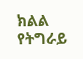ክልል የትግራይ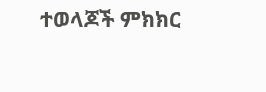ተወላጆች ምክክር